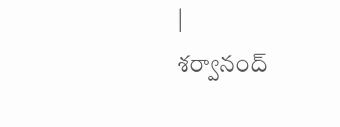|
శర్వానంద్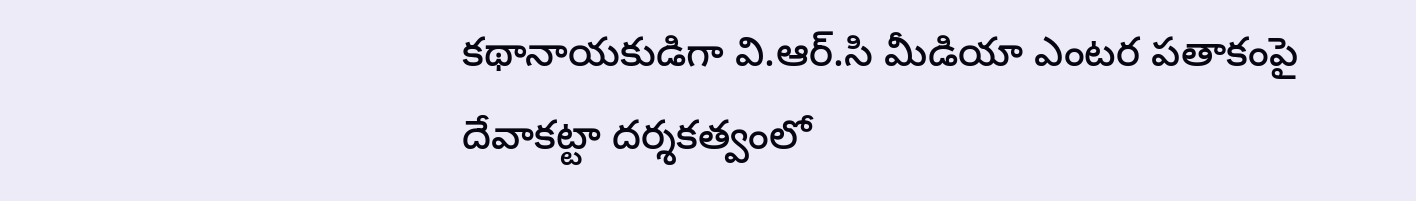కథానాయకుడిగా వి.ఆర్.సి మీడియా ఎంటర పతాకంపై దేవాకట్టా దర్శకత్వంలో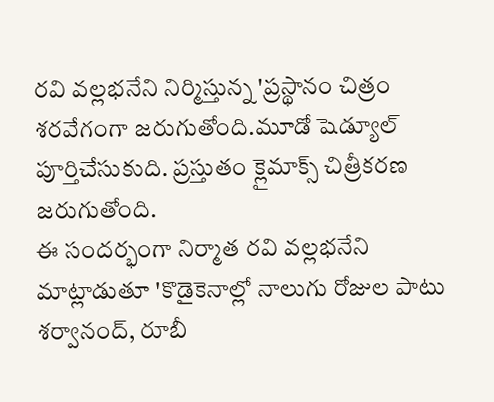రవి వల్లభనేని నిర్మిస్తున్న 'ప్రస్థానం చిత్రం శరవేగంగా జరుగుతోంది.మూడో షెడ్యూల్ పూర్తిచేసుకుది. ప్రస్తుతం క్లైమాక్స్ చిత్రీకరణ జరుగుతోంది.
ఈ సందర్భంగా నిర్మాత రవి వల్లభనేని మాట్లాడుతూ 'కొడైకెనాల్లో నాలుగు రోజుల పాటు శర్వానంద్, రూబీ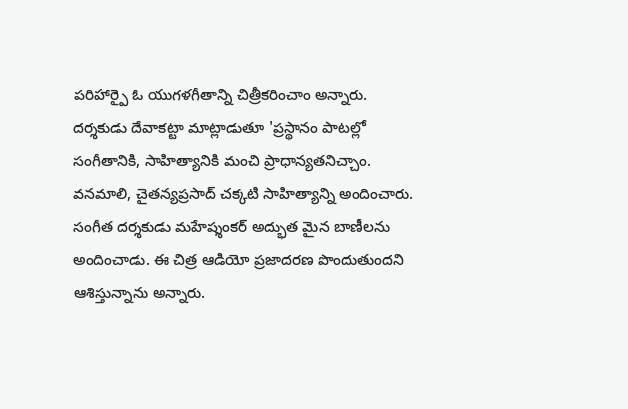పరిహార్పై ఓ యుగళగీతాన్ని చిత్రీకరించాం అన్నారు. దర్శకుడు దేవాకట్టా మాట్లాడుతూ 'ప్రస్థానం పాటల్లో సంగీతానికి, సాహిత్యానికి మంచి ప్రాధాన్యతనిచ్చాం. వనమాలి, చైతన్యప్రసాద్ చక్కటి సాహిత్యాన్ని అందించారు.
సంగీత దర్శకుడు మహేష్శంకర్ అద్భుత మైన బాణీలను అందించాడు. ఈ చిత్ర ఆడియో ప్రజాదరణ పొందుతుందని ఆశిస్తున్నాను అన్నారు.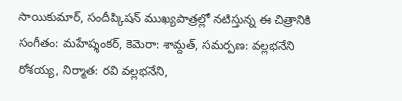సాయికుమార్, సందీప్కిషన్ ముఖ్యపాత్రల్లో నటిస్తున్న ఈ చిత్రానికి సంగీతం: మహేష్శంకర్, కెమెరా: శామ్దత్, సమర్పణ: వల్లభనేని రోశయ్య, నిర్మాత: రవి వల్లభనేని,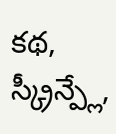కథ, స్క్రీన్ప్లే,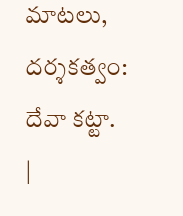మాటలు, దర్శకత్వం: దేవా కట్టా.
|